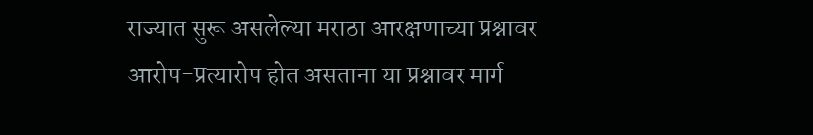राज्यात सुरू असलेल्या मराठा आरक्षणाच्या प्रश्नावर आरोप-प्रत्यारोप होत असताना या प्रश्नावर मार्ग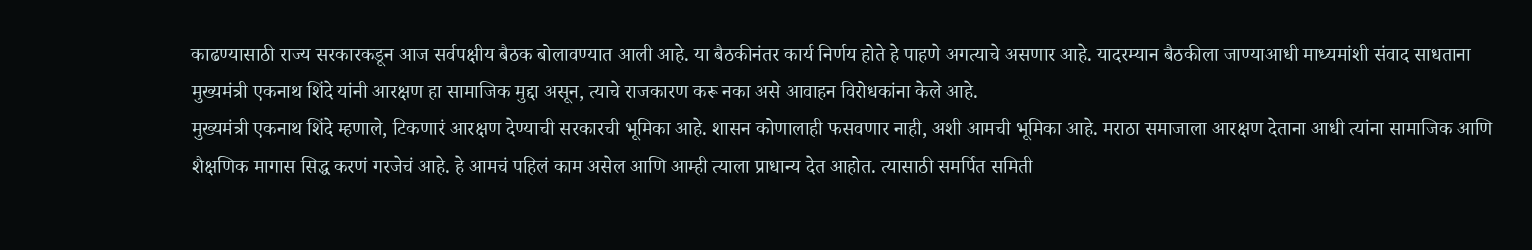काढण्यासाठी राज्य सरकारकडून आज सर्वपक्षीय बैठक बोलावण्यात आली आहे. या बैठकीनंतर कार्य निर्णय होते हे पाहणे अगत्याचे असणार आहे. यादरम्यान बैठकीला जाण्याआधी माध्यमांशी संवाद साधताना मुख्यमंत्री एकनाथ शिंदे यांनी आरक्षण हा सामाजिक मुद्दा असून, त्याचे राजकारण करू नका असे आवाहन विरोधकांना केले आहे.
मुख्यमंत्री एकनाथ शिंदे म्हणाले, टिकणारं आरक्षण देण्याची सरकारची भूमिका आहे. शासन कोणालाही फसवणार नाही, अशी आमची भूमिका आहे. मराठा समाजाला आरक्षण देताना आधी त्यांना सामाजिक आणि शैक्षणिक मागास सिद्ध करणं गरजेचं आहे. हे आमचं पहिलं काम असेल आणि आम्ही त्याला प्राधान्य देत आहोत. त्यासाठी समर्पित समिती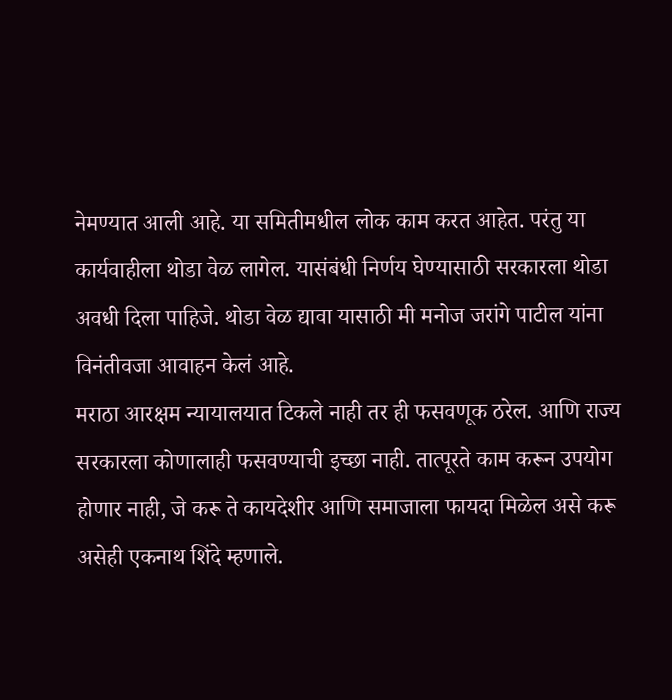नेमण्यात आली आहे. या समितीमधील लोक काम करत आहेत. परंतु या कार्यवाहीला थोडा वेळ लागेल. यासंबंधी निर्णय घेण्यासाठी सरकारला थोडा अवधी दिला पाहिजे. थोडा वेळ द्यावा यासाठी मी मनोज जरांगे पाटील यांना विनंतीवजा आवाहन केलं आहे.
मराठा आरक्षम न्यायालयात टिकले नाही तर ही फसवणूक ठरेल. आणि राज्य सरकारला कोणालाही फसवण्याची इच्छा नाही. तात्पूरते काम करून उपयोग होणार नाही, जे करू ते कायदेशीर आणि समाजाला फायदा मिळेल असे करू असेही एकनाथ शिंदे म्हणाले.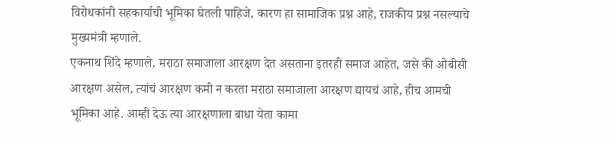विरोधकांनी सहकार्याची भूमिका घेतली पाहिजे, कारण हा सामाजिक प्रश्न आहे, राजकीय प्रश्न नसल्याचे मुख्यमंत्री म्हणाले.
एकनाथ शिंदे म्हणाले, मराठा समाजाला आरक्षण देत असताना इतरही समाज आहेत, जसे की ओबीसी आरक्षण असेल, त्यांचं आरक्षण कमी न करता मराठा समाजाला आरक्षण द्यायचं आहे, हीच आमची भूमिका आहे. आम्ही देऊ त्या आरक्षणाला बाधा येता कामा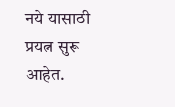नये यासाठी प्रयत्न सुरू आहेत.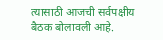त्यासाठी आजची सर्वपक्षीय बैठक बोलावली आहे.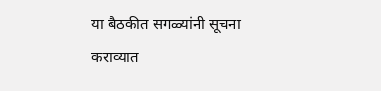या बैठकीत सगळ्यांनी सूचना कराव्यात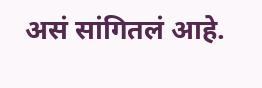असं सांगितलं आहे.